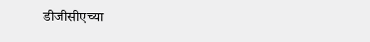डीजीसीएच्या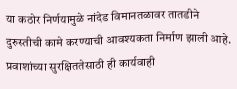या कठोर निर्णयामुळे नांदेड विमानतळावर तातडीने दुरुस्तीची कामे करण्याची आवश्यकता निर्माण झाली आहे. प्रवाशांच्या सुरक्षिततेसाठी ही कार्यवाही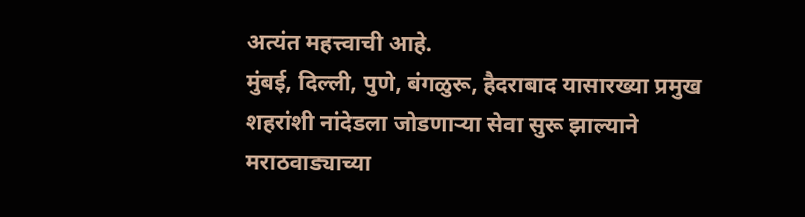अत्यंत महत्त्वाची आहे.
मुंबई, दिल्ली, पुणे, बंगळुरू, हैदराबाद यासारख्या प्रमुख शहरांशी नांदेडला जोडणाऱ्या सेवा सुरू झाल्याने मराठवाड्याच्या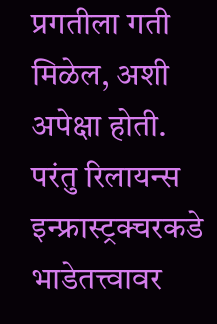प्रगतीला गती मिळेल, अशी अपेक्षा होती. परंतु रिलायन्स इन्फ्रास्ट्रक्चरकडे भाडेतत्त्वावर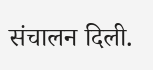संचालन दिली.